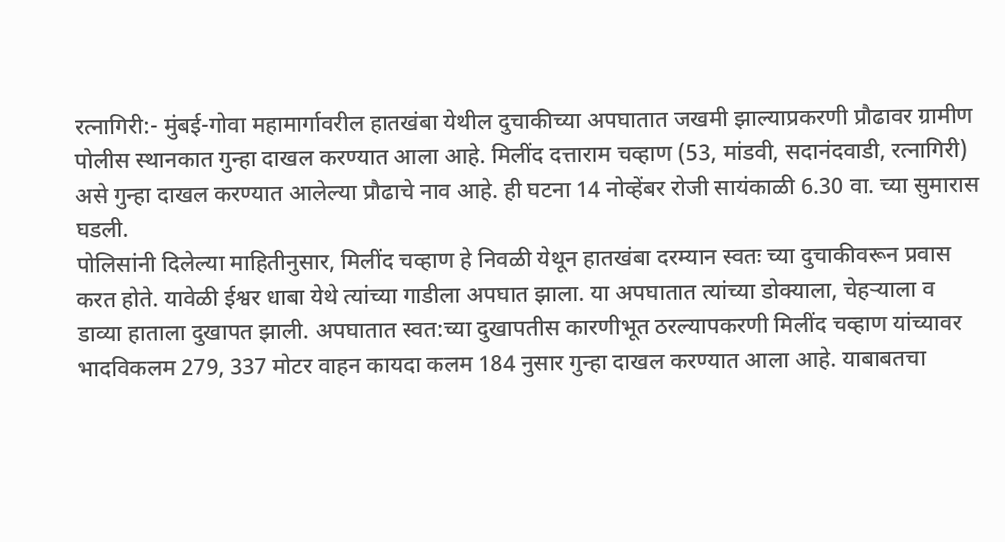रत्नागिरी:- मुंबई-गोवा महामार्गावरील हातखंबा येथील दुचाकीच्या अपघातात जखमी झाल्याप्रकरणी प्रौढावर ग्रामीण पोलीस स्थानकात गुन्हा दाखल करण्यात आला आहे. मिलींद दत्ताराम चव्हाण (53, मांडवी, सदानंदवाडी, रत्नागिरी) असे गुन्हा दाखल करण्यात आलेल्या प्रौढाचे नाव आहे. ही घटना 14 नोव्हेंबर रोजी सायंकाळी 6.30 वा. च्या सुमारास घडली.
पोलिसांनी दिलेल्या माहितीनुसार, मिलींद चव्हाण हे निवळी येथून हातखंबा दरम्यान स्वतः च्या दुचाकीवरून प्रवास करत होते. यावेळी ईश्वर धाबा येथे त्यांच्या गाडीला अपघात झाला. या अपघातात त्यांच्या डोक्याला, चेहऱ्याला व डाव्या हाताला दुखापत झाली. अपघातात स्वत:च्या दुखापतीस कारणीभूत ठरल्यापकरणी मिलींद चव्हाण यांच्यावर भादविकलम 279, 337 मोटर वाहन कायदा कलम 184 नुसार गुन्हा दाखल करण्यात आला आहे. याबाबतचा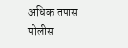अधिक तपास पोलीस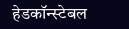हेडकॉन्स्टेबल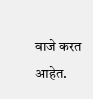वाजे करत आहेत.